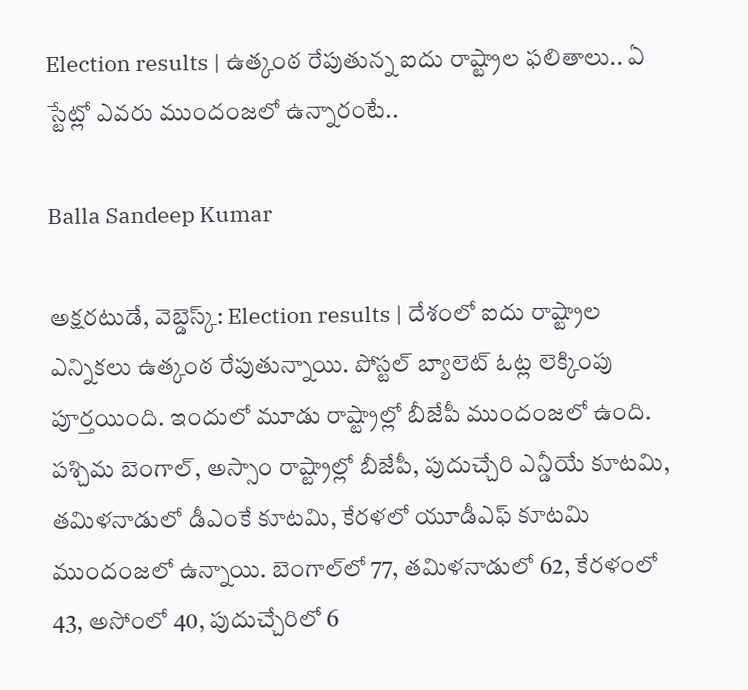Election results | ఉత్కంఠ రేపుతున్న ఐదు రాష్ట్రాల ఫలితాలు.. ఏ స్టేట్లో ఎవరు ముందంజలో ఉన్నారంటే..

Balla Sandeep Kumar

అక్షరటుడే, వెబ్డెస్క్: Election results | దేశంలో ఐదు రాష్ట్రాల ఎన్నికలు ఉత్కంఠ రేపుతున్నాయి. పోస్టల్ బ్యాలెట్ ఓట్ల లెక్కింపు పూర్తయింది. ఇందులో మూడు రాష్ట్రాల్లో బీజేపీ ముందంజలో ఉంది. పశ్చిమ బెంగాల్, అస్సాం రాష్ట్రాల్లో బీజేపీ, పుదుచ్చేరి ఎన్డీయే కూటమి, తమిళనాడులో డీఎంకే కూటమి, కేరళలో యూడీఎఫ్ కూటమి ముందంజలో ఉన్నాయి. బెంగాల్‌లో 77, తమిళనాడులో 62, కేరళంలో 43, అసోంలో 40, పుదుచ్చేరిలో 6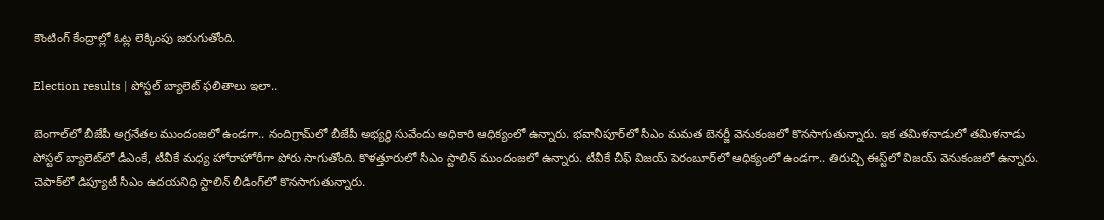కౌంటింగ్‌ కేంద్రాల్లో ఓట్ల లెక్కింపు జరుగుతోంది.

Election results | పోస్టల్ బ్యాలెట్ ఫలితాలు ఇలా..

బెంగాల్‌లో బీజేపీ అగ్రనేతల ముందంజలో ఉండగా.. నందిగ్రామ్‌లో బీజేపీ అభ్యర్థి సువేందు అధికారి ఆధిక్యంలో ఉన్నారు. భవానీపూర్‌లో సీఎం మమత బెనర్జీ వెనుకంజలో కొనసాగుతున్నారు. ఇక తమిళనాడులో తమిళనాడు పోస్టల్‌ బ్యాలెట్‌లో డీఎంకే, టీవీకే మధ్య హోరాహోరీగా పోరు సాగుతోంది. కొళత్తూరులో సీఎం స్టాలిన్ ముందంజలో ఉన్నారు. టీవీకే చీఫ్ విజయ్‌ పెరంబూర్‌లో ఆధిక్యంలో ఉండగా.. తిరుచ్చి ఈస్ట్‌లో విజయ్‌ వెనుకంజలో ఉన్నారు. చెపాక్‌లో డిప్యూటీ సీఎం ఉదయనిధి స్టాలిన్‌ లీడింగ్‌లో కొనసాగుతున్నారు.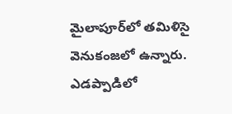మైలాపూర్‌లో తమిళిసై వెనుకంజలో ఉన్నారు. ఎడప్పాడిలో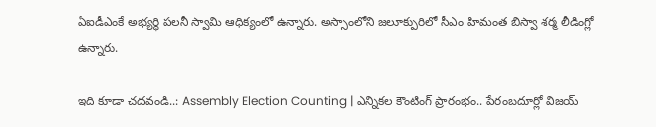ఏఐడీఎంకే అభ్యర్థి పలనీ స్వామి ఆధిక్యంలో ఉన్నారు. అస్సాంలోని జలూక్పురిలో సీఎం హిమంత బిస్వా శర్మ లీడింగ్లో ఉన్నారు.

ఇది కూడా చదవండి..: Assembly Election Counting | ఎన్నికల కౌంటింగ్ ప్రారంభం.. పేరంబదూర్లో విజయ్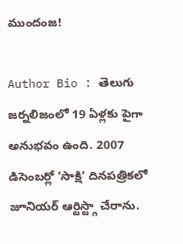ముందంజ!

Author Bio : తెలుగు జర్నలిజంలో 19 ఏళ్లకు పైగా అనుభవం ఉంది. 2007 డిసెంబర్లో ‘సాక్షి’ దినపత్రికలో జూనియర్ ఆర్టిస్ట్గా చేరాను.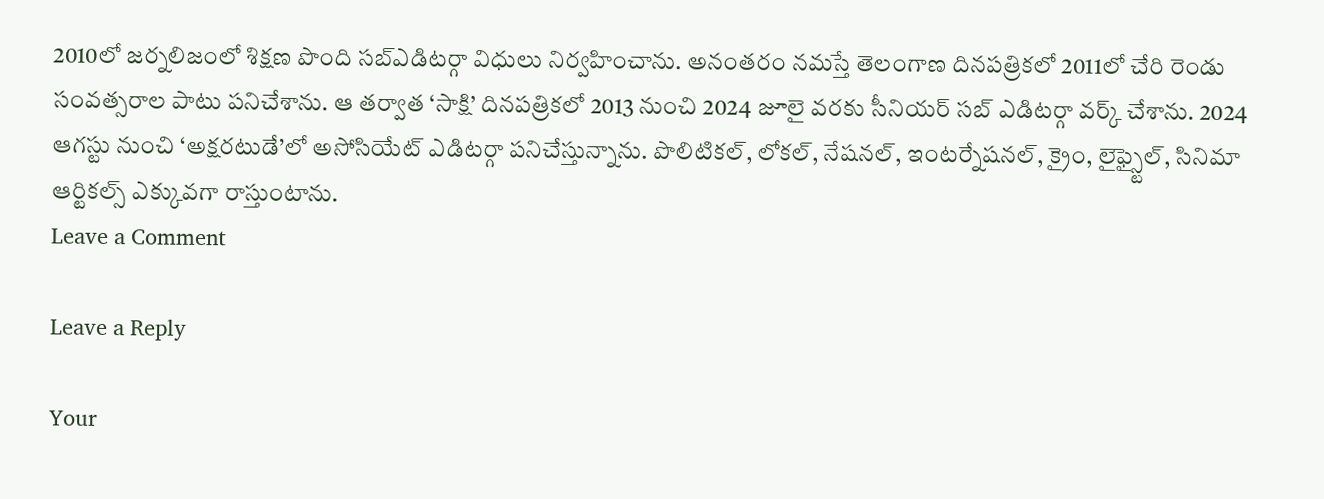2010లో జర్నలిజంలో శిక్షణ పొంది సబ్ఎడిటర్గా విధులు నిర్వహించాను. అనంతరం నమస్తే తెలంగాణ దినపత్రికలో 2011లో చేరి రెండు సంవత్సరాల పాటు పనిచేశాను. ఆ తర్వాత ‘సాక్షి’ దినపత్రికలో 2013 నుంచి 2024 జూలై వరకు సీనియర్ సబ్ ఎడిటర్గా వర్క్ చేశాను. 2024 ఆగస్టు నుంచి ‘అక్షరటుడే’లో అసోసియేట్ ఎడిటర్గా పనిచేస్తున్నాను. పొలిటికల్, లోకల్, నేషనల్, ఇంటర్నేషనల్, క్రైం, లైఫ్స్టైల్, సినిమా ఆర్టికల్స్ ఎక్కువగా రాస్తుంటాను.
Leave a Comment

Leave a Reply

Your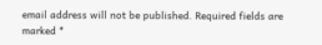email address will not be published. Required fields are marked *